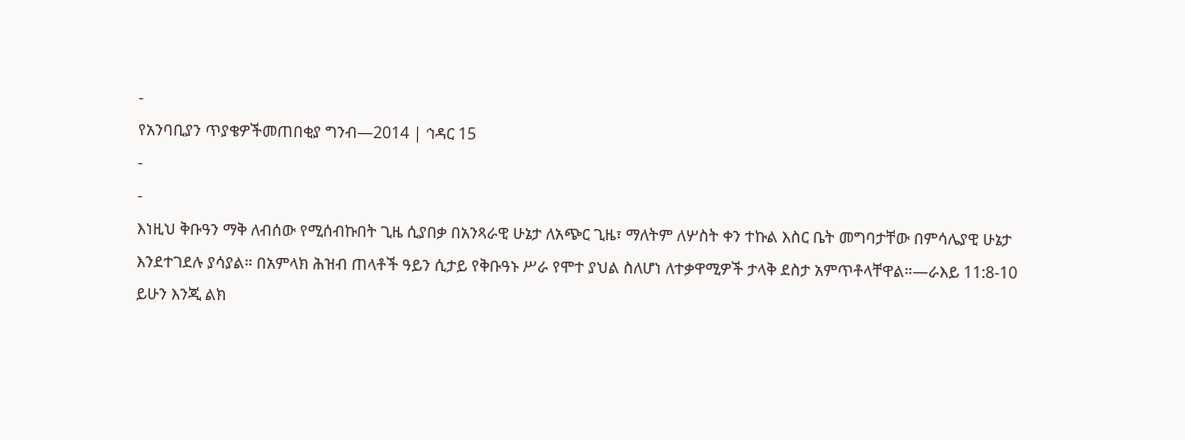-
የአንባቢያን ጥያቄዎችመጠበቂያ ግንብ—2014 | ኅዳር 15
-
-
እነዚህ ቅቡዓን ማቅ ለብሰው የሚሰብኩበት ጊዜ ሲያበቃ በአንጻራዊ ሁኔታ ለአጭር ጊዜ፣ ማለትም ለሦስት ቀን ተኩል እስር ቤት መግባታቸው በምሳሌያዊ ሁኔታ እንደተገደሉ ያሳያል። በአምላክ ሕዝብ ጠላቶች ዓይን ሲታይ የቅቡዓኑ ሥራ የሞተ ያህል ስለሆነ ለተቃዋሚዎች ታላቅ ደስታ አምጥቶላቸዋል።—ራእይ 11:8-10
ይሁን እንጂ ልክ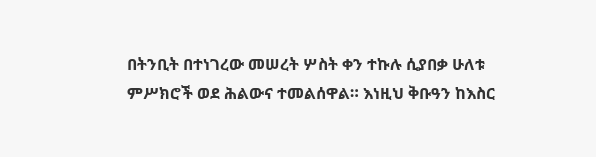በትንቢት በተነገረው መሠረት ሦስት ቀን ተኩሉ ሲያበቃ ሁለቱ ምሥክሮች ወደ ሕልውና ተመልሰዋል። እነዚህ ቅቡዓን ከእስር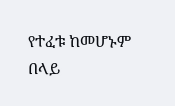የተፈቱ ከመሆኑም በላይ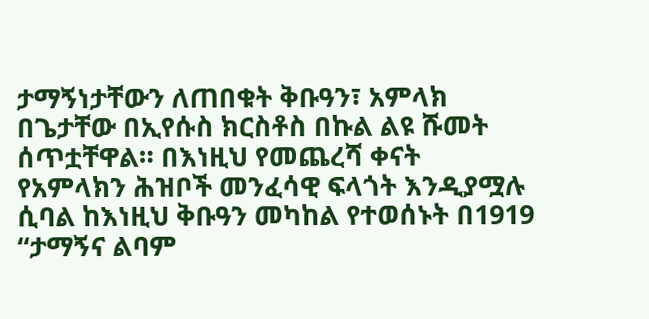ታማኝነታቸውን ለጠበቁት ቅቡዓን፣ አምላክ በጌታቸው በኢየሱስ ክርስቶስ በኩል ልዩ ሹመት ሰጥቷቸዋል። በእነዚህ የመጨረሻ ቀናት የአምላክን ሕዝቦች መንፈሳዊ ፍላጎት እንዲያሟሉ ሲባል ከእነዚህ ቅቡዓን መካከል የተወሰኑት በ1919 “ታማኝና ልባም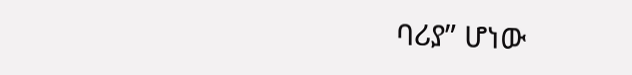ባሪያ” ሆነው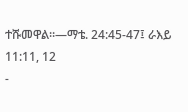ተሹመዋል።—ማቴ. 24:45-47፤ ራእይ 11:11, 12
-